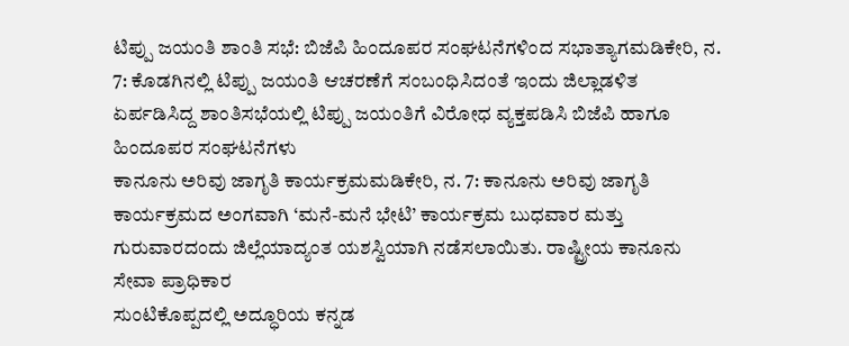ಟಿಪ್ಪು ಜಯಂತಿ ಶಾಂತಿ ಸಭೆ: ಬಿಜೆಪಿ ಹಿಂದೂಪರ ಸಂಘಟನೆಗಳಿಂದ ಸಭಾತ್ಯಾಗಮಡಿಕೇರಿ, ನ. 7: ಕೊಡಗಿನಲ್ಲಿ ಟಿಪ್ಪು ಜಯಂತಿ ಆಚರಣೆಗೆ ಸಂಬಂಧಿಸಿದಂತೆ ಇಂದು ಜಿಲ್ಲಾಡಳಿತ ಏರ್ಪಡಿಸಿದ್ದ ಶಾಂತಿಸಭೆಯಲ್ಲಿ ಟಿಪ್ಪು ಜಯಂತಿಗೆ ವಿರೋಧ ವ್ಯಕ್ತಪಡಿಸಿ ಬಿಜೆಪಿ ಹಾಗೂ ಹಿಂದೂಪರ ಸಂಘಟನೆಗಳು
ಕಾನೂನು ಅರಿವು ಜಾಗೃತಿ ಕಾರ್ಯಕ್ರಮಮಡಿಕೇರಿ, ನ. 7: ಕಾನೂನು ಅರಿವು ಜಾಗೃತಿ ಕಾರ್ಯಕ್ರಮದ ಅಂಗವಾಗಿ ‘ಮನೆ-ಮನೆ ಭೇಟಿ’ ಕಾರ್ಯಕ್ರಮ ಬುಧವಾರ ಮತ್ತು ಗುರುವಾರದಂದು ಜಿಲ್ಲೆಯಾದ್ಯಂತ ಯಶಸ್ವಿಯಾಗಿ ನಡೆಸಲಾಯಿತು. ರಾಷ್ಟ್ರೀಯ ಕಾನೂನು ಸೇವಾ ಪ್ರಾಧಿಕಾರ
ಸುಂಟಿಕೊಪ್ಪದಲ್ಲಿ ಅದ್ಧೂರಿಯ ಕನ್ನಡ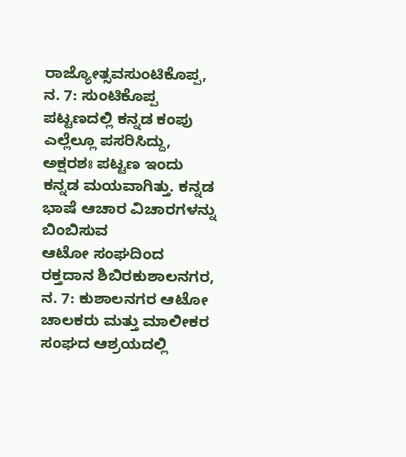ರಾಜ್ಯೋತ್ಸವಸುಂಟಿಕೊಪ್ಪ, ನ. 7: ಸುಂಟಿಕೊಪ್ಪ ಪಟ್ಟಣದಲ್ಲಿ ಕನ್ನಡ ಕಂಪು ಎಲ್ಲೆಲ್ಲೂ ಪಸರಿಸಿದ್ದು, ಅಕ್ಷರಶಃ ಪಟ್ಟಣ ಇಂದು ಕನ್ನಡ ಮಯವಾಗಿತ್ತು. ಕನ್ನಡ ಭಾಷೆ ಆಚಾರ ವಿಚಾರಗಳನ್ನು ಬಿಂಬಿಸುವ
ಆಟೋ ಸಂಘದಿಂದ ರಕ್ತದಾನ ಶಿಬಿರಕುಶಾಲನಗರ, ನ. 7: ಕುಶಾಲನಗರ ಆಟೋ ಚಾಲಕರು ಮತ್ತು ಮಾಲೀಕರ ಸಂಘದ ಆಶ್ರಯದಲ್ಲಿ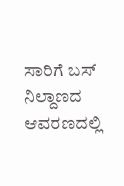ಸಾರಿಗೆ ಬಸ್ ನಿಲ್ದಾಣದ ಆವರಣದಲ್ಲಿ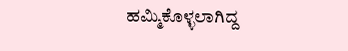ಹಮ್ಮಿಕೊಳ್ಳಲಾಗಿದ್ದ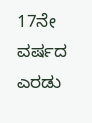17ನೇ ವರ್ಷದ ಎರಡು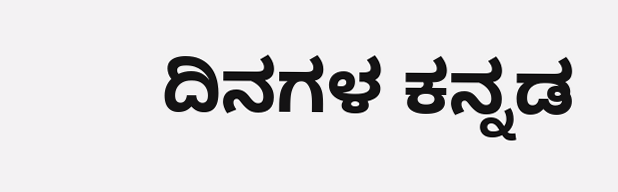ದಿನಗಳ ಕನ್ನಡ